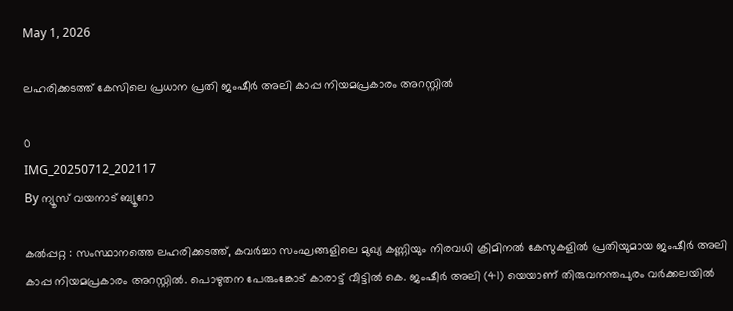May 1, 2026

ലഹരിക്കടത്ത് കേസിലെ പ്രധാന പ്രതി ജംഷീർ അലി കാപ്പ നിയമപ്രകാരം അറസ്റ്റിൽ

0
IMG_20250712_202117
By ന്യൂസ് വയനാട് ബ്യൂറോ

കൽപ്പറ്റ : സംസ്ഥാനത്തെ ലഹരിക്കടത്ത്, കവർച്ചാ സംഘങ്ങളിലെ മുഖ്യ കണ്ണിയും നിരവധി ക്രിമിനൽ കേസുകളിൽ പ്രതിയുമായ ജംഷീർ അലി കാപ്പ നിയമപ്രകാരം അറസ്റ്റിൽ. പൊഴുതന പേരുംങ്കോട് കാരാട്ട് വീട്ടിൽ കെ. ജംഷീർ അലി (41) യെയാണ് തിരുവനന്തപുരം വർക്കലയിൽ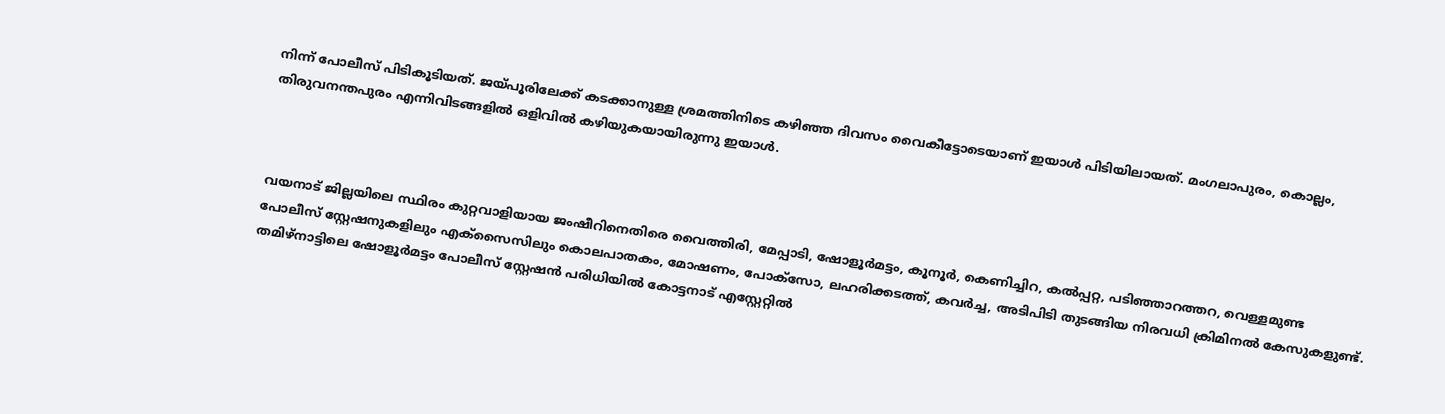നിന്ന് പോലീസ് പിടികൂടിയത്. ജയ്പൂരിലേക്ക് കടക്കാനുള്ള ശ്രമത്തിനിടെ കഴിഞ്ഞ ദിവസം വൈകീട്ടോടെയാണ് ഇയാൾ പിടിയിലായത്. മംഗലാപുരം, കൊല്ലം, തിരുവനന്തപുരം എന്നിവിടങ്ങളിൽ ഒളിവിൽ കഴിയുകയായിരുന്നു ഇയാൾ.



വയനാട് ജില്ലയിലെ സ്ഥിരം കുറ്റവാളിയായ ജംഷീറിനെതിരെ വൈത്തിരി, മേപ്പാടി, ഷോളൂർമട്ടം, കൂനൂർ, കെണിച്ചിറ, കൽപ്പറ്റ, പടിഞ്ഞാറത്തറ, വെള്ളമുണ്ട പോലീസ് സ്റ്റേഷനുകളിലും എക്സൈസിലും കൊലപാതകം, മോഷണം, പോക്സോ, ലഹരിക്കടത്ത്, കവർച്ച, അടിപിടി തുടങ്ങിയ നിരവധി ക്രിമിനൽ കേസുകളുണ്ട്. തമിഴ്നാട്ടിലെ ഷോളൂർമട്ടം പോലീസ് സ്റ്റേഷൻ പരിധിയിൽ കോട്ടനാട് എസ്റ്റേറ്റിൽ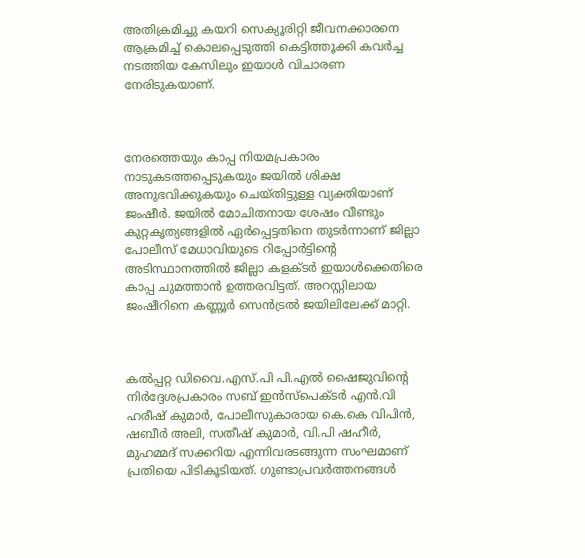അതിക്രമിച്ചു കയറി സെക്യൂരിറ്റി ജീവനക്കാരനെ ആക്രമിച്ച് കൊലപ്പെടുത്തി കെട്ടിത്തൂക്കി കവർച്ച നടത്തിയ കേസിലും ഇയാൾ വിചാരണ നേരിടുകയാണ്.



നേരത്തെയും കാപ്പ നിയമപ്രകാരം നാടുകടത്തപ്പെടുകയും ജയിൽ ശിക്ഷ അനുഭവിക്കുകയും ചെയ്തിട്ടുള്ള വ്യക്തിയാണ് ജംഷീർ. ജയിൽ മോചിതനായ ശേഷം വീണ്ടും കുറ്റകൃത്യങ്ങളിൽ ഏർപ്പെട്ടതിനെ തുടർന്നാണ് ജില്ലാ പോലീസ് മേധാവിയുടെ റിപ്പോർട്ടിന്റെ അടിസ്ഥാനത്തിൽ ജില്ലാ കളക്ടർ ഇയാൾക്കെതിരെ കാപ്പ ചുമത്താൻ ഉത്തരവിട്ടത്. അറസ്റ്റിലായ ജംഷീറിനെ കണ്ണൂർ സെൻട്രൽ ജയിലിലേക്ക് മാറ്റി.



കൽപ്പറ്റ ഡിവൈ.എസ്.പി പി.എൽ ഷൈജുവിന്റെ നിർദ്ദേശപ്രകാരം സബ് ഇൻസ്‌പെക്ടർ എൻ.വി ഹരീഷ് കുമാർ, പോലീസുകാരായ കെ.കെ വിപിൻ, ഷബീർ അലി, സതീഷ് കുമാർ, വി.പി ഷഹീർ, മുഹമ്മദ് സക്കറിയ എന്നിവരടങ്ങുന്ന സംഘമാണ് പ്രതിയെ പിടികൂടിയത്. ഗുണ്ടാപ്രവർത്തനങ്ങൾ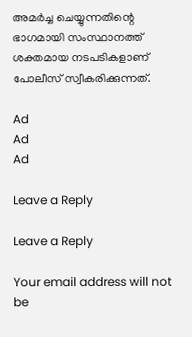അമർച്ച ചെയ്യുന്നതിന്റെ ഭാഗമായി സംസ്ഥാനത്ത് ശക്തമായ നടപടികളാണ് പോലീസ് സ്വീകരിക്കുന്നത്.

Ad
Ad
Ad

Leave a Reply

Leave a Reply

Your email address will not be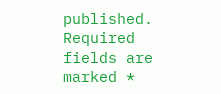published. Required fields are marked *